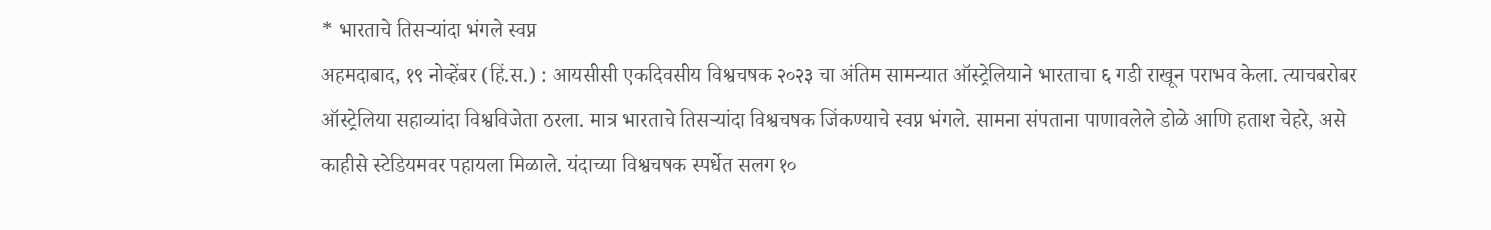* भारताचे तिसऱ्यांदा भंगले स्वप्न
अहमदाबाद, १९ नोव्हेंबर (हिं.स.) : आयसीसी एकदिवसीय विश्वचषक २०२३ चा अंतिम सामन्यात ऑस्ट्रेलियाने भारताचा ६ गडी राखून पराभव केला. त्याचबरोबर ऑस्ट्रेलिया सहाव्यांदा विश्वविजेता ठरला. मात्र भारताचे तिसऱ्यांदा विश्वचषक जिंकण्याचे स्वप्न भंगले. सामना संपताना पाणावलेले डोळे आणि हताश चेहरे, असे काहीसे स्टेडियमवर पहायला मिळाले. यंदाच्या विश्वचषक स्पर्धेत सलग १०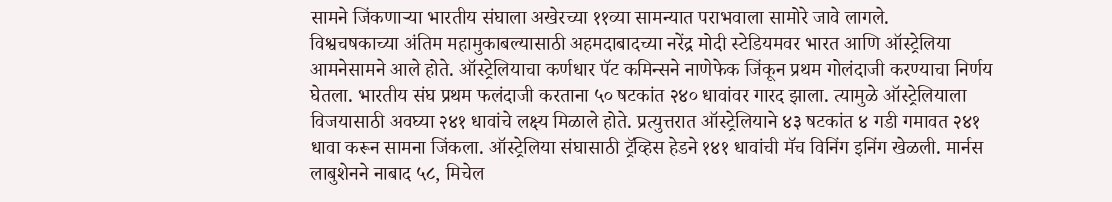सामने जिंकणाऱ्या भारतीय संघाला अखेरच्या ११व्या सामन्यात पराभवाला सामोरे जावे लागले.
विश्वचषकाच्या अंतिम महामुकाबल्यासाठी अहमदाबादच्या नरेंद्र मोदी स्टेडियमवर भारत आणि ऑस्ट्रेलिया आमनेसामने आले होते. ऑस्ट्रेलियाचा कर्णधार पॅट कमिन्सने नाणेफेक जिंकून प्रथम गोलंदाजी करण्याचा निर्णय घेतला. भारतीय संघ प्रथम फलंदाजी करताना ५० षटकांत २४० धावांवर गारद झाला. त्यामुळे ऑस्ट्रेलियाला विजयासाठी अवघ्या २४१ धावांचे लक्ष्य मिळाले होते. प्रत्युत्तरात ऑस्ट्रेलियाने ४३ षटकांत ४ गडी गमावत २४१ धावा करून सामना जिंकला. ऑस्ट्रेलिया संघासाठी ट्रॅव्हिस हेडने १४१ धावांची मॅच विनिंग इनिंग खेळली. मार्नस लाबुशेनने नाबाद ५८, मिचेल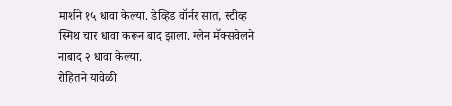मार्शने १५ धावा केल्या. डेव्हिड वॉर्नर सात, स्टीव्ह स्मिथ चार धावा करून बाद झाला. ग्लेन मॅक्सवेलने नाबाद २ धावा केल्या.
रोहितने यावेळी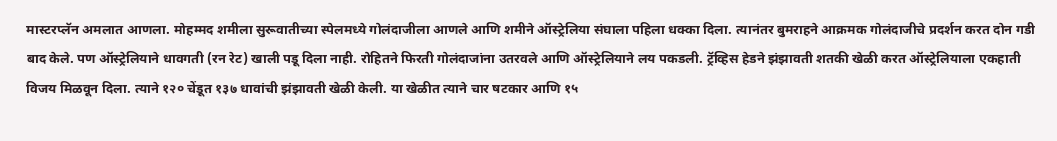मास्टरप्लॅन अमलात आणला. मोहम्मद शमीला सुरूवातीच्या स्पेलमध्ये गोलंदाजीला आणले आणि शमीने ऑस्ट्रेलिया संघाला पहिला धक्का दिला. त्यानंतर बुमराहने आक्रमक गोलंदाजीचे प्रदर्शन करत दोन गडी बाद केले. पण ऑस्ट्रेलियाने धावगती (रन रेट) खाली पडू दिला नाही. रोहितने फिरती गोलंदाजांना उतरवले आणि ऑस्ट्रेलियाने लय पकडली. ट्रॅव्हिस हेडने झंझावती शतकी खेळी करत ऑस्ट्रेलियाला एकहाती विजय मिळवून दिला. त्याने १२० चेंडूत १३७ धावांची झंझावती खेळी केली. या खेळीत त्याने चार षटकार आणि १५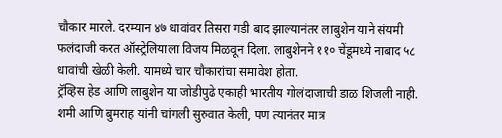चौकार मारले. दरम्यान ४७ धावांवर तिसरा गडी बाद झाल्यानंतर लाबुशेन याने संयमी फलंदाजी करत ऑस्ट्रेलियाला विजय मिळवून दिला. लाबुशेनने ११० चेंडूमध्ये नाबाद ५८ धावांची खेळी केली. यामध्ये चार चौकारांचा समावेश होता.
ट्रॅव्हिस हेड आणि लाबुशेन या जोडीपुढे एकाही भारतीय गोलंदाजाची डाळ शिजली नाही. शमी आणि बुमराह यांनी चांगली सुरुवात केली, पण त्यानंतर मात्र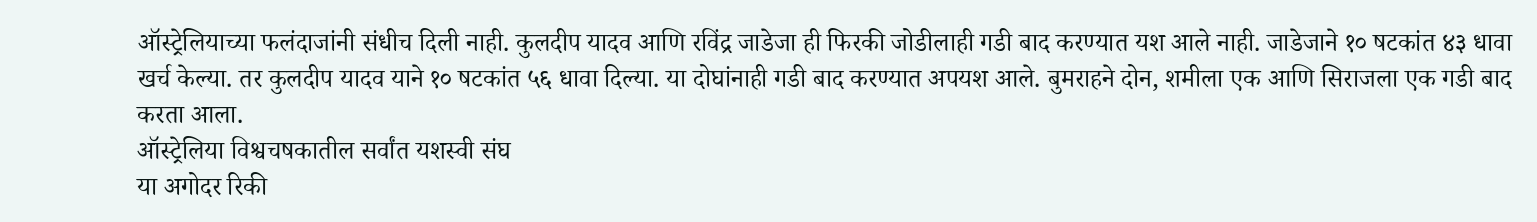ऑस्ट्रेलियाच्या फलंदाजांनी संधीच दिली नाही. कुलदीप यादव आणि रविंद्र जाडेजा ही फिरकी जोडीलाही गडी बाद करण्यात यश आले नाही. जाडेजाने १० षटकांत ४३ धावा खर्च केल्या. तर कुलदीप यादव याने १० षटकांत ५६ धावा दिल्या. या दोघांनाही गडी बाद करण्यात अपयश आले. बुमराहने दोन, शमीला एक आणि सिराजला एक गडी बाद करता आला.
ऑस्ट्रेलिया विश्वचषकातील सर्वांत यशस्वी संघ
या अगोदर रिकी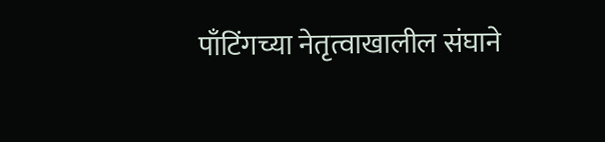पाँटिंगच्या नेतृत्वाखालील संघाने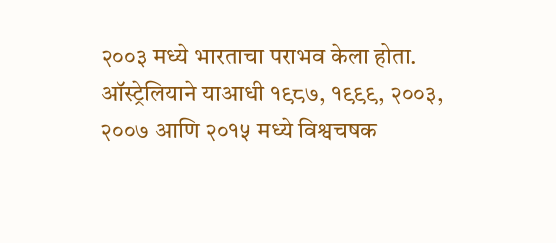२००३ मध्ये भारताचा पराभव केला होता. ऑस्ट्रेलियाने याआधी १९८७, १९९९, २००३, २००७ आणि २०१५ मध्ये विश्वचषक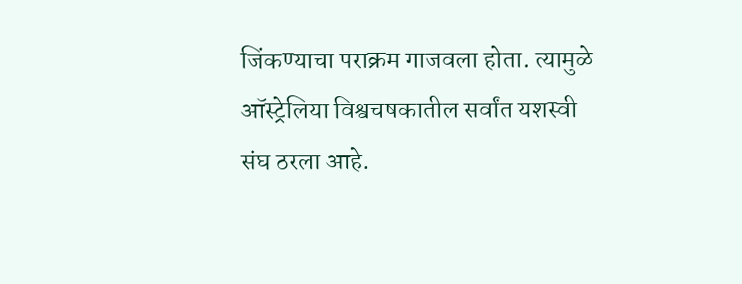जिंकण्याचा पराक्रम गाजवला होता. त्यामुळे ऑस्ट्रेलिया विश्वचषकातील सर्वांत यशस्वी संघ ठरला आहे.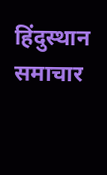हिंदुस्थान समाचार